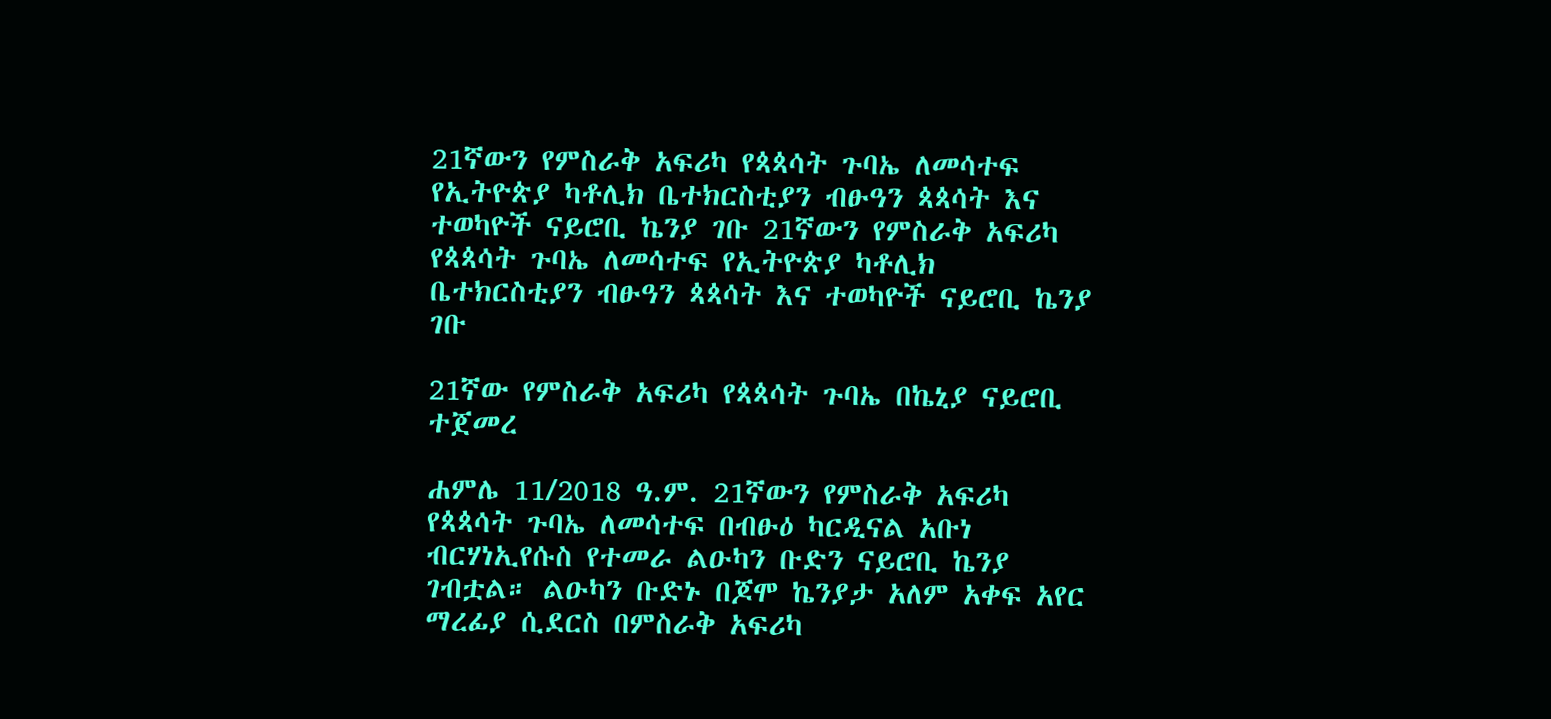21ኛውን የምስራቅ አፍሪካ የጳጳሳት ጉባኤ ለመሳተፍ የኢትዮጵያ ካቶሊክ ቤተክርስቲያን ብፁዓን ጳጳሳት እና ተወካዮች ናይሮቢ ኬንያ ገቡ 21ኛውን የምስራቅ አፍሪካ የጳጳሳት ጉባኤ ለመሳተፍ የኢትዮጵያ ካቶሊክ ቤተክርስቲያን ብፁዓን ጳጳሳት እና ተወካዮች ናይሮቢ ኬንያ ገቡ

21ኛው የምስራቅ አፍሪካ የጳጳሳት ጉባኤ በኬኒያ ናይሮቢ ተጀመረ

ሐምሌ 11/2018 ዓ.ም. 21ኛውን የምስራቅ አፍሪካ የጳጳሳት ጉባኤ ለመሳተፍ በብፁዕ ካርዲናል አቡነ ብርሃነኢየሱስ የተመራ ልዑካን ቡድን ናይሮቢ ኬንያ ገብቷል። ልዑካን ቡድኑ በጆሞ ኬንያታ አለም አቀፍ አየር ማረፊያ ሲደርስ በምስራቅ አፍሪካ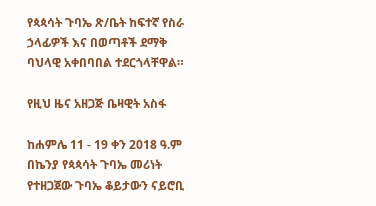የጳጳሳት ጉባኤ ጽ/ቤት ከፍተኛ የስራ ኃላፊዎች እና በወጣቶች ደማቅ ባህላዊ አቀበባበል ተደርጎላቸዋል።

የዚህ ዜና አዘጋጅ ቤዛዊት አስፋ

ከሐምሌ 11 - 19 ቀን 2018 ዓ.ም በኬንያ የጳጳሳት ጉባኤ መሪነት የተዘጋጀው ጉባኤ ቆይታውን ናይሮቢ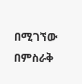በሚገኘው በምስራቅ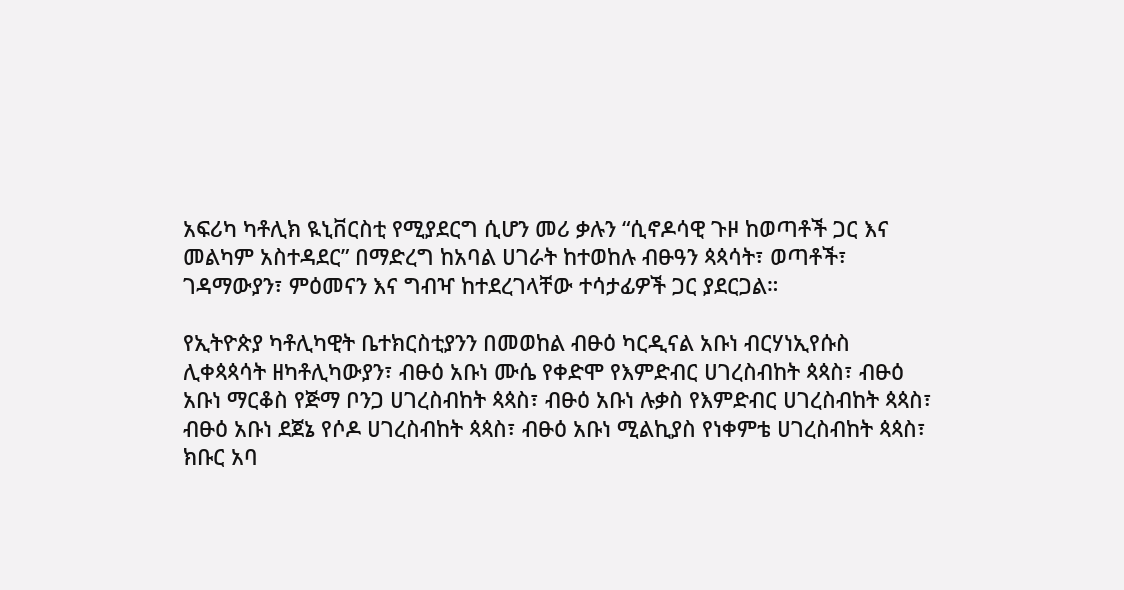አፍሪካ ካቶሊክ ዪኒቨርስቲ የሚያደርግ ሲሆን መሪ ቃሉን “ሲኖዶሳዊ ጉዞ ከወጣቶች ጋር እና መልካም አስተዳደር” በማድረግ ከአባል ሀገራት ከተወከሉ ብፁዓን ጳጳሳት፣ ወጣቶች፣ ገዳማውያን፣ ምዕመናን እና ግብዣ ከተደረገላቸው ተሳታፊዎች ጋር ያደርጋል።

የኢትዮጵያ ካቶሊካዊት ቤተክርስቲያንን በመወከል ብፁዕ ካርዲናል አቡነ ብርሃነኢየሱስ ሊቀጳጳሳት ዘካቶሊካውያን፣ ብፁዕ አቡነ ሙሴ የቀድሞ የእምድብር ሀገረስብከት ጳጳስ፣ ብፁዕ አቡነ ማርቆስ የጅማ ቦንጋ ሀገረስብከት ጳጳስ፣ ብፁዕ አቡነ ሉቃስ የእምድብር ሀገረስብከት ጳጳስ፣ ብፁዕ አቡነ ደጀኔ የሶዶ ሀገረስብከት ጳጳስ፣ ብፁዕ አቡነ ሚልኪያስ የነቀምቴ ሀገረስብከት ጳጳስ፣ ክቡር አባ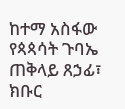ከተማ አስፋው የጳጳሳት ጉባኤ ጠቅላይ ጸኃፊ፣ ክቡር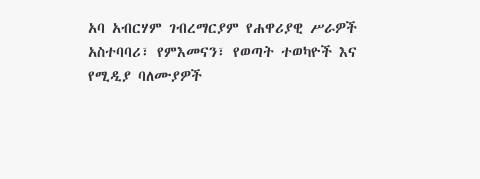አባ አብርሃም ገብረማርያም የሐዋሪያዊ ሥራዎች አስተባባሪ፣ የምእመናን፣ የወጣት ተወካዮች እና የሚዲያ ባለሙያዎች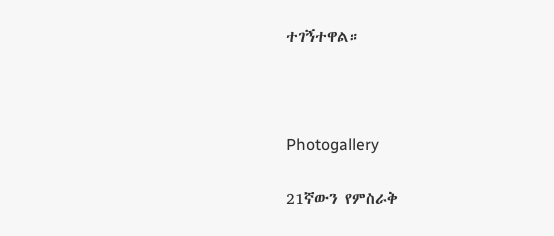ተገኝተዋል።



Photogallery

21ኛውን የምስራቅ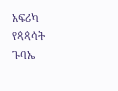አፍሪካ የጳጳሳት ጉባኤ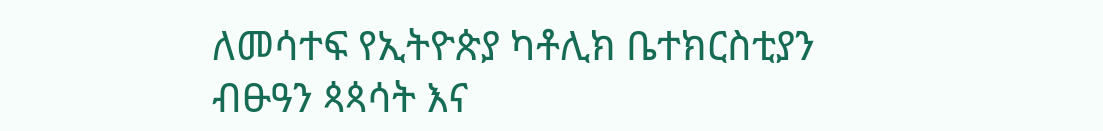ለመሳተፍ የኢትዮጵያ ካቶሊክ ቤተክርስቲያን ብፁዓን ጳጳሳት እና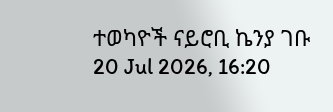ተወካዮች ናይሮቢ ኬንያ ገቡ
20 Jul 2026, 16:20